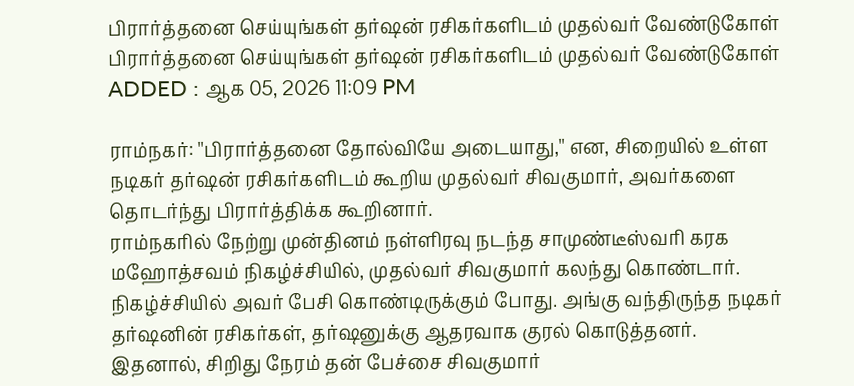பிரார்த்தனை செய்யுங்கள் தர்ஷன் ரசிகர்களிடம் முதல்வர் வேண்டுகோள்
பிரார்த்தனை செய்யுங்கள் தர்ஷன் ரசிகர்களிடம் முதல்வர் வேண்டுகோள்
ADDED : ஆக 05, 2026 11:09 PM

ராம்நகர்: ''பிரார்த்தனை தோல்வியே அடையாது,'' என, சிறையில் உள்ள நடிகர் தர்ஷன் ரசிகர்களிடம் கூறிய முதல்வர் சிவகுமார், அவர்களை தொடர்ந்து பிரார்த்திக்க கூறினார்.
ராம்நகரில் நேற்று முன்தினம் நள்ளிரவு நடந்த சாமுண்டீஸ்வரி கரக மஹோத்சவம் நிகழ்ச்சியில், முதல்வர் சிவகுமார் கலந்து கொண்டார். நிகழ்ச்சியில் அவர் பேசி கொண்டிருக்கும் போது. அங்கு வந்திருந்த நடிகர் தர்ஷனின் ரசிகர்கள், தர்ஷனுக்கு ஆதரவாக குரல் கொடுத்தனர்.
இதனால், சிறிது நேரம் தன் பேச்சை சிவகுமார்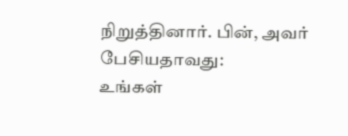நிறுத்தினார். பின், அவர் பேசியதாவது:
உங்கள்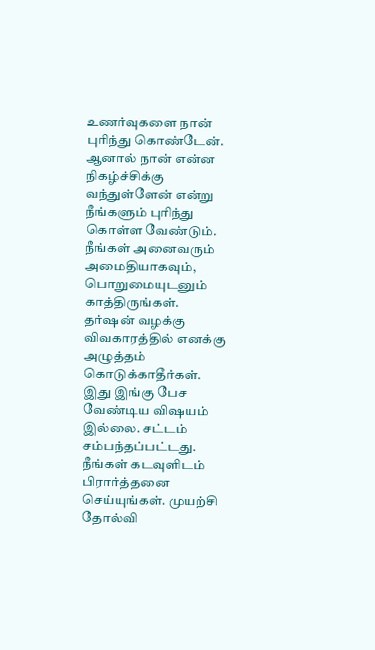உணர்வுகளை நான் புரிந்து கொண்டேன். ஆனால் நான் என்ன நிகழ்ச்சிக்கு வந்துள்ளேன் என்று நீங்களும் புரிந்து கொள்ள வேண்டும். நீங்கள் அனைவரும் அமைதியாகவும், பொறுமையுடனும் காத்திருங்கள்.
தர்ஷன் வழக்கு விவகாரத்தில் எனக்கு அழுத்தம் கொடுக்காதீர்கள். இது இங்கு பேச வேண்டிய விஷயம் இல்லை. சட்டம் சம்பந்தப்பட்டது. நீங்கள் கடவுளிடம் பிரார்த்தனை செய்யுங்கள். முயற்சி தோல்வி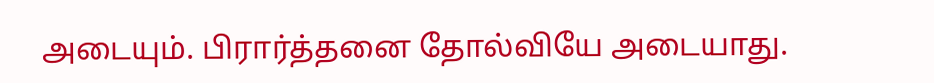அடையும். பிரார்த்தனை தோல்வியே அடையாது.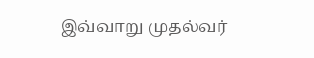இவ்வாறு முதல்வர்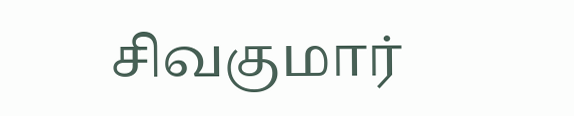சிவகுமார்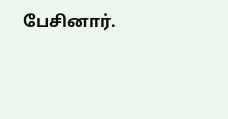பேசினார்.